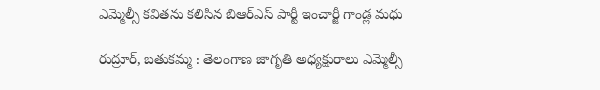ఎమ్మెల్సీ కవితను కలిసిన బిఆర్ఎస్ పార్టీ ఇంచార్జీ గాండ్ల మధు

రుద్రూర్, బతుకమ్మ : తెలంగాణ జాగృతి అధ్యక్షురాలు ఎమ్మెల్సీ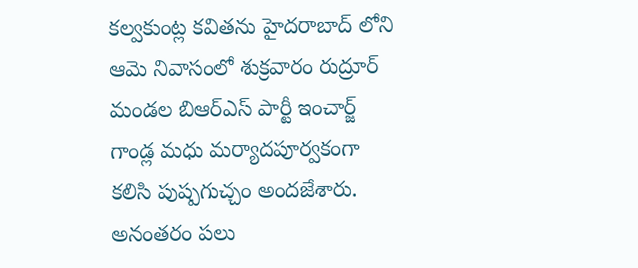కల్వకుంట్ల కవితను హైదరాబాద్ లోని ఆమె నివాసంలో శుక్రవారం రుద్రూర్ మండల బిఆర్ఎస్ పార్టీ ఇంచార్జ్ గాండ్ల మధు మర్యాదపూర్వకంగా కలిసి పుష్పగుచ్చం అందజేశారు. అనంతరం పలు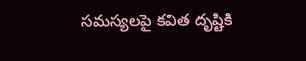సమస్యలపై కవిత దృష్టికి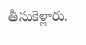తీసుకెళ్లారు.